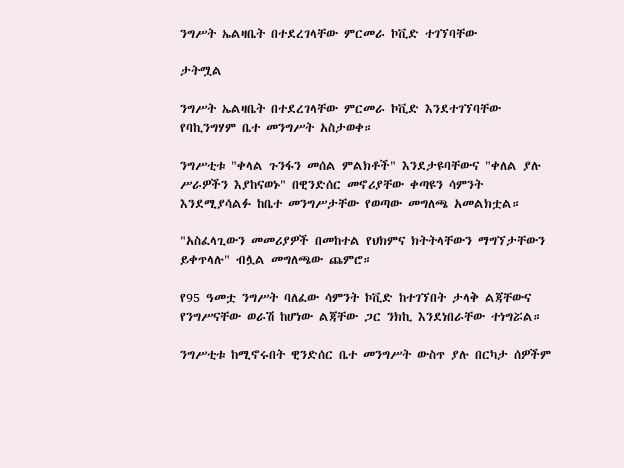ንግሥት ኤልዛቤት በተደረገላቸው ምርመራ ኮቪድ ተገኘባቸው

ታትሟል

ንግሥት ኤልዛቤት በተደረገላቸው ምርመራ ኮቪድ እንደተገኘባቸው የባኪንግሃም ቤተ መንግሥት አስታወቀ።

ንግሥቲቱ "ቀላል ጉንፋን መሰል ምልክቶች" እንደታዩባቸውና "ቀለል ያሉ ሥራዎችን እያከናወኑ" በዊንድሰር መኖሪያቸው ቀጣዩን ሳምንት እንደሚያሳልፉ ከቤተ መንግሥታቸው የወጣው መግለጫ አመልክቷል።

"አስፈላጊውን መመሪያዎች በመከተል የህክምና ክትትላቸውን ማግኘታቸውን ይቀጥላሉ" ብሏል መግለጫው ጨምሮ።

የ95 ዓመቷ ንግሥት ባለፈው ሳምንት ኮቪድ ከተገኘበት ታላቅ ልጃቸውና የንግሥናቸው ወራሽ ከሆነው ልጃቸው ጋር ንክኪ እንደነበራቸው ተነግሯል።

ንግሥቲቱ ከሚኖሩበት ዊንድሰር ቤተ መንግሥት ውስጥ ያሉ በርካታ ሰዎችም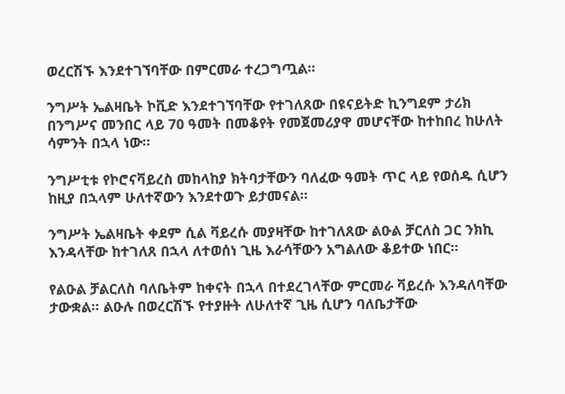ወረርሽኙ እንደተገኘባቸው በምርመራ ተረጋግጧል።

ንግሥት ኤልዛቤት ኮቪድ እንደተገኘባቸው የተገለጸው በዩናይትድ ኪንግደም ታሪክ በንግሥና መንበር ላይ 70 ዓመት በመቆየት የመጀመሪያዋ መሆናቸው ከተከበረ ከሁለት ሳምንት በኋላ ነው።

ንግሥቲቱ የኮሮናቫይረስ መከላከያ ክትባታቸውን ባለፈው ዓመት ጥር ላይ የወሰዱ ሲሆን ከዚያ በኋላም ሁለተኛውን እንደተወጉ ይታመናል።

ንግሥት ኤልዛቤት ቀደም ሲል ቫይረሱ መያዛቸው ከተገለጸው ልዑል ቻርለስ ጋር ንክኪ እንዳላቸው ከተገለጸ በኋላ ለተወሰነ ጊዜ እራሳቸውን አግልለው ቆይተው ነበር።

የልዑል ቻልርለስ ባለቤትም ከቀናት በኋላ በተደረገላቸው ምርመራ ቫይረሱ እንዳለባቸው ታውቋል። ልዑሉ በወረርሽኙ የተያዙት ለሁለተኛ ጊዜ ሲሆን ባለቤታቸው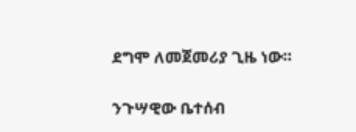ደግሞ ለመጀመሪያ ጊዜ ነው።

ንጉሣዊው ቤተሰብ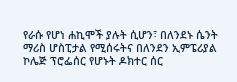የራሱ የሆነ ሐኪሞች ያሉት ሲሆን፣ በለንደኑ ሴንት ማሪስ ሆስፒታል የሚሰሩትና በለንደን ኢምፔሪያል ኮሌጅ ፕሮፌሰር የሆኑት ዶክተር ሰር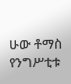ሁው ቶማስ የንግሥቲቱ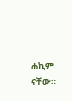ሐኪም ናቸው።